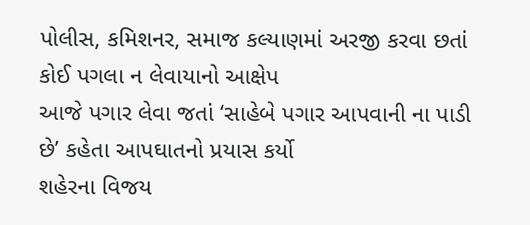પોલીસ, કમિશનર, સમાજ કલ્યાણમાં અરજી કરવા છતાં કોઈ પગલા ન લેવાયાનો આક્ષેપ
આજે પગાર લેવા જતાં ‘સાહેબે પગાર આપવાની ના પાડી છે’ કહેતા આપઘાતનો પ્રયાસ કર્યો
શહેરના વિજય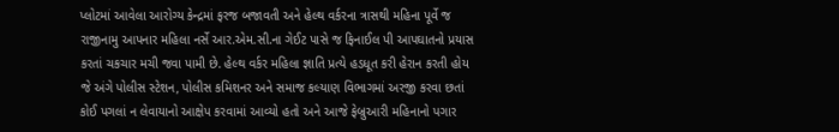પ્લોટમાં આવેલા આરોગ્ય કેન્દ્રમાં ફરજ બજાવતી અને હેલ્થ વર્કરના ત્રાસથી મહિના પૂર્વે જ રાજીનામુ આપનાર મહિલા નર્સે આર.એમ.સી.ના ગેઈટ પાસે જ ફિનાઈલ પી આપઘાતનો પ્રયાસ કરતાં ચકચાર મચી જવા પામી છે. હેલ્થ વર્કર મહિલા જ્ઞાતિ પ્રત્યે હડધૂત કરી હેરાન કરતી હોય જે અંગે પોલીસ સ્ટેશન, પોલીસ કમિશનર અને સમાજ કલ્યાણ વિભાગમાં અરજી કરવા છતાં કોઈ પગલાં ન લેવાયાનો આક્ષેપ કરવામાં આવ્યો હતો અને આજે ફેબ્રુઆરી મહિનાનો પગાર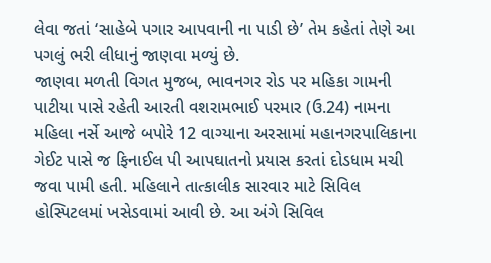લેવા જતાં ‘સાહેબે પગાર આપવાની ના પાડી છે’ તેમ કહેતાં તેણે આ પગલું ભરી લીધાનું જાણવા મળ્યું છે.
જાણવા મળતી વિગત મુજબ, ભાવનગર રોડ પર મહિકા ગામની પાટીયા પાસે રહેતી આરતી વશરામભાઈ પરમાર (ઉ.24) નામના મહિલા નર્સે આજે બપોરે 12 વાગ્યાના અરસામાં મહાનગરપાલિકાના ગેઈટ પાસે જ ફિનાઈલ પી આપઘાતનો પ્રયાસ કરતાં દોડધામ મચી જવા પામી હતી. મહિલાને તાત્કાલીક સારવાર માટે સિવિલ હોસ્પિટલમાં ખસેડવામાં આવી છે. આ અંગે સિવિલ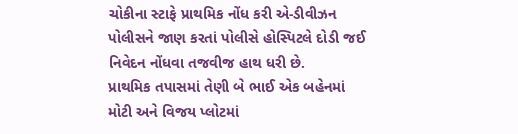ચોકીના સ્ટાફે પ્રાથમિક નોંધ કરી એ-ડીવીઝન પોલીસને જાણ કરતાં પોલીસે હોસ્પિટલે દોડી જઈ નિવેદન નોંધવા તજવીજ હાથ ધરી છે.
પ્રાથમિક તપાસમાં તેણી બે ભાઈ એક બહેનમાં મોટી અને વિજય પ્લોટમાં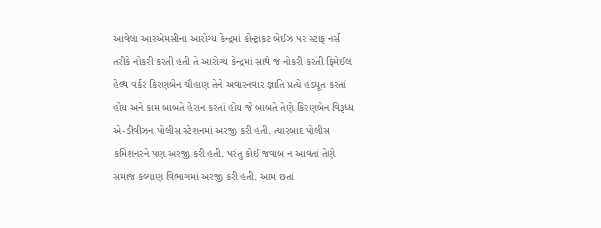આવેલા આરએમસીના આરોગ્ય કેન્દ્રમાં કોન્ટ્રાકટ બેઈઝ પર સ્ટાફ નર્સ તરીકે નોકરી કરતી હતી તે આરોગ્ય કેન્દ્રમાં સાથે જ નોકરી કરતી ફિમેઈલ હેલ્થ વર્કર કિરણબેન ચૌહાણ તેને અવારનવાર જ્ઞાતિ પ્રત્યે હડધૂત કરતાં હોય અને કામ બાબતે હેરાન કરતાં હોય જે બાબતે તેણે કિરણબેન વિરૂધ્ધ એ-ડીવીઝન પોલીસ સ્ટેશનમાં અરજી કરી હતી. ત્યારબાદ પોલીસ કમિશનરને પણ અરજી કરી હતી. પરંતુ કોઈ જવાબ ન આવતાં તેણે સમાજ કલ્યાણ વિભાગમાં અરજી કરી હતી. આમ છતાં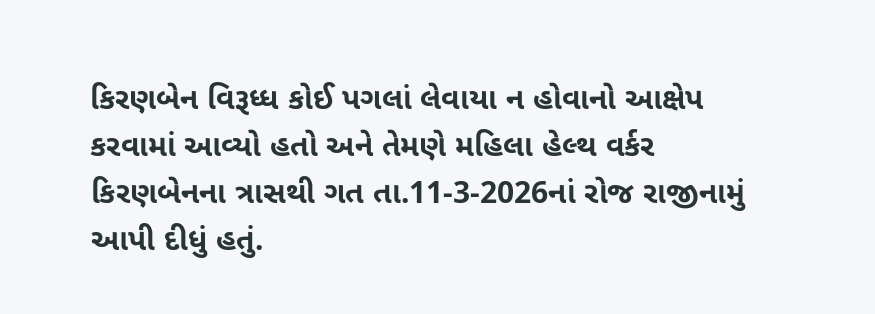કિરણબેન વિરૂધ્ધ કોઈ પગલાં લેવાયા ન હોવાનો આક્ષેપ કરવામાં આવ્યો હતો અને તેમણે મહિલા હેલ્થ વર્કર કિરણબેનના ત્રાસથી ગત તા.11-3-2026નાં રોજ રાજીનામું આપી દીધું હતું.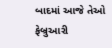બાદમાં આજે તેઓ ફેબ્રુઆરી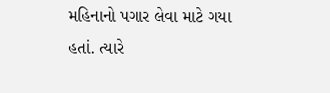મહિનાનો પગાર લેવા માટે ગયા હતાં. ત્યારે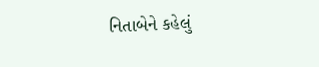નિતાબેને કહેલું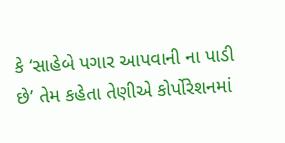કે ‘સાહેબે પગાર આપવાની ના પાડી છે’ તેમ કહેતા તેણીએ કોર્પોરેશનમાં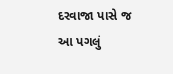દરવાજા પાસે જ આ પગલું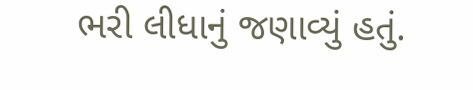ભરી લીધાનું જણાવ્યું હતું.